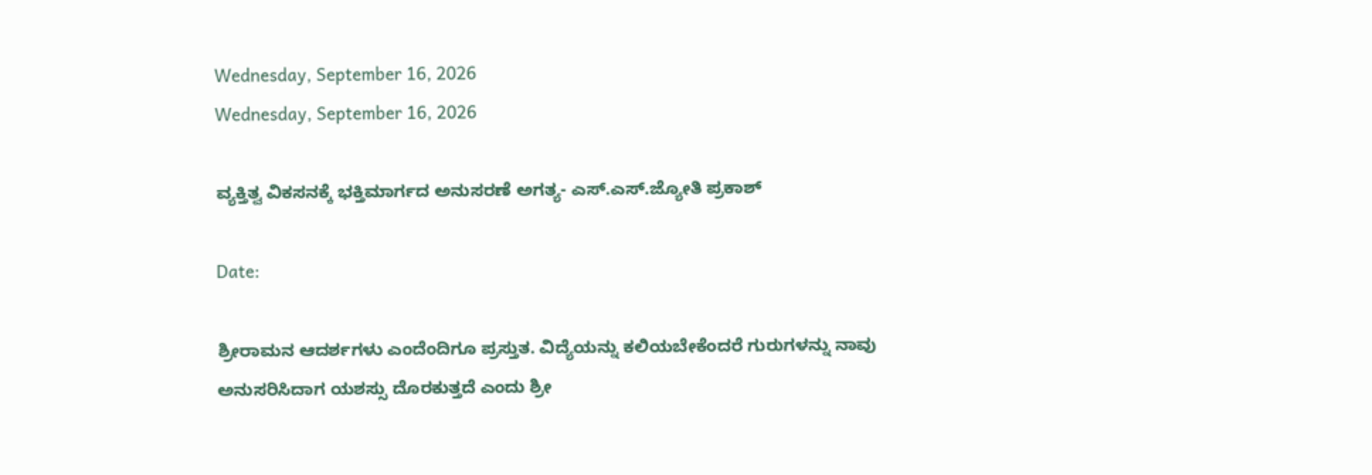Wednesday, September 16, 2026
Wednesday, September 16, 2026

ವ್ಯಕ್ತಿತ್ವ ವಿಕಸನಕ್ಕೆ ಭಕ್ತಿಮಾರ್ಗದ ಅನುಸರಣೆ ಅಗತ್ಯ- ಎಸ್.ಎಸ್.ಜ್ಯೋತಿ ಪ್ರಕಾಶ್

Date:

ಶ್ರೀರಾಮನ ಆದರ್ಶಗಳು ಎಂದೆಂದಿಗೂ ಪ್ರಸ್ತುತ. ವಿದ್ಯೆಯನ್ನು ಕಲಿಯಬೇಕೆಂದರೆ ಗುರುಗಳನ್ನು ನಾವು ಅನುಸರಿಸಿದಾಗ ಯಶಸ್ಸು ದೊರಕುತ್ತದೆ ಎಂದು ಶ್ರೀ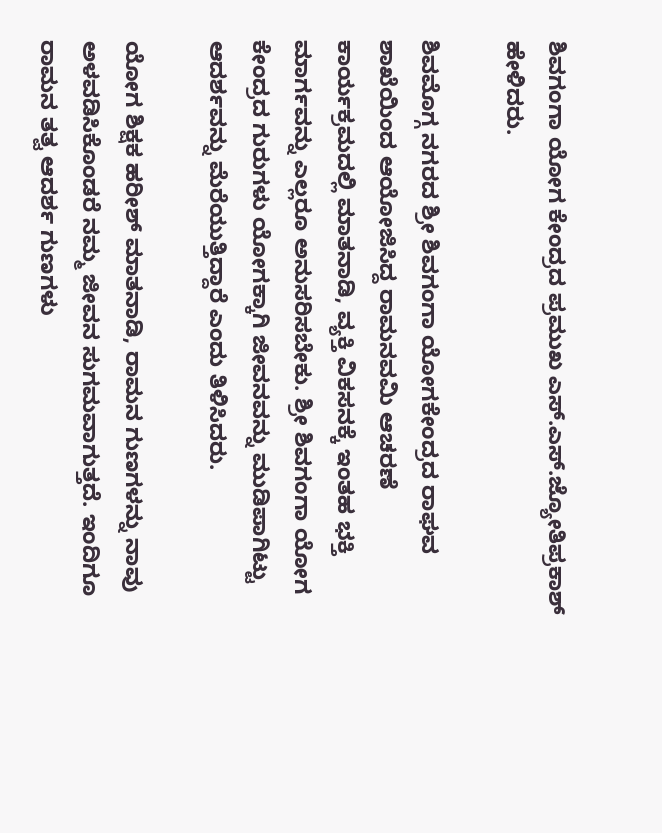ಶಿವಗಂಗಾ ಯೋಗ ಕೇಂದ್ರದ ಪ್ರಮುಖ ಎಸ್.ಎಸ್.ಜ್ಯೋತಿಪ್ರಕಾಶ್ ಹೇಳಿದರು.

ಶಿವಮೊಗ್ಗ ನಗರದ ಶ್ರೀ ಶಿವಗಂಗಾ ಯೋಗಕೇಂದ್ರದ ರಾಘವ ಶಾಖೆಯಿಂದ ಆಯೋಜಿಸಿದ್ದ ರಾಮನವಮಿ ಆಚರಣೆ ಕಾರ್ಯಕ್ರಮದಲ್ಲಿ ಮಾತನಾಡಿ, ವ್ಯಕ್ತಿ ವಿಕಸನಕ್ಕೆ ಇಂತಹ ಭಕ್ತಿ ಮಾರ್ಗವನ್ನು ಎಲ್ಲರೂ ಅನುಸರಿಸಬೇಕು. ಶ್ರೀ ಶಿವಗಂಗಾ ಯೋಗ ಕೇಂದ್ರದ ಗುರುಗಳು ಯೋಗಕ್ಕಾಗಿ ಜೀವನವನ್ನು ಮುಡಿಪಾಗಿಟ್ಟು ಆದರ್ಶವನ್ನು ಮೆರೆಯುತ್ತಿದ್ದಾರೆ ಎಂದು ತಿಳಿಸಿದರು.

ಯೋಗ ಶಿಕ್ಷಕ ಹರೀಶ್ ಮಾತನಾಡಿ, ರಾಮನ ಗುಣಗಳನ್ನು ನಾವು ಅಳವಡಿಸಿಕೊಂಡರೆ ನಮ್ಮ ಜೀವನ ಸುಗಮವಾಗುತ್ತದೆ. ಇಂದಿಗೂ ರಾಮನ ತತ್ವ ಆದರ್ಶ ಗುಣಗಳು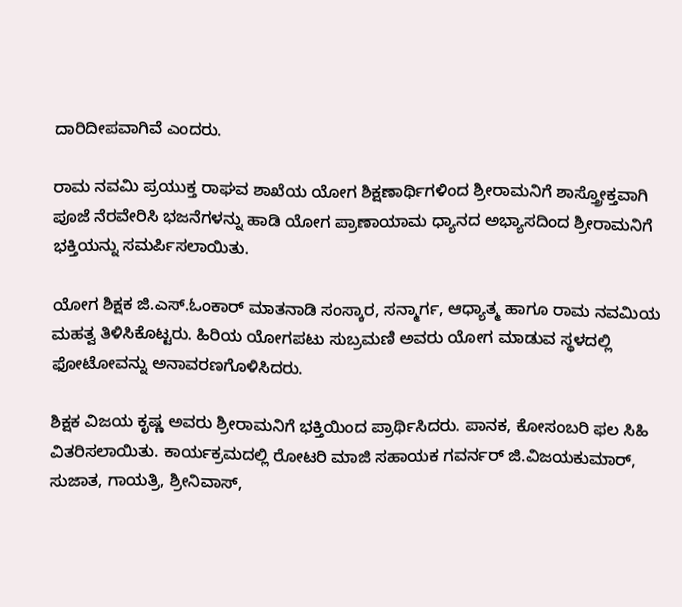ದಾರಿದೀಪವಾಗಿವೆ ಎಂದರು.

ರಾಮ ನವಮಿ ಪ್ರಯುಕ್ತ ರಾಘವ ಶಾಖೆಯ ಯೋಗ ಶಿಕ್ಷಣಾರ್ಥಿಗಳಿಂದ ಶ್ರೀರಾಮನಿಗೆ ಶಾಸ್ತ್ರೋಕ್ತವಾಗಿ ಪೂಜೆ ನೆರವೇರಿಸಿ ಭಜನೆಗಳನ್ನು ಹಾಡಿ ಯೋಗ ಪ್ರಾಣಾಯಾಮ ಧ್ಯಾನದ ಅಭ್ಯಾಸದಿಂದ ಶ್ರೀರಾಮನಿಗೆ ಭಕ್ತಿಯನ್ನು ಸಮರ್ಪಿಸಲಾಯಿತು.

ಯೋಗ ಶಿಕ್ಷಕ ಜಿ.ಎಸ್.ಓಂಕಾರ್ ಮಾತನಾಡಿ ಸಂಸ್ಕಾರ, ಸನ್ಮಾರ್ಗ, ಆಧ್ಯಾತ್ಮ ಹಾಗೂ ರಾಮ ನವಮಿಯ ಮಹತ್ವ ತಿಳಿಸಿಕೊಟ್ಟರು. ಹಿರಿಯ ಯೋಗಪಟು ಸುಬ್ರಮಣಿ ಅವರು ಯೋಗ ಮಾಡುವ ಸ್ಥಳದಲ್ಲಿ ಫೋಟೋವನ್ನು ಅನಾವರಣಗೊಳಿಸಿದರು.

ಶಿಕ್ಷಕ ವಿಜಯ ಕೃಷ್ಣ ಅವರು ಶ್ರೀರಾಮನಿಗೆ ಭಕ್ತಿಯಿಂದ ಪ್ರಾರ್ಥಿಸಿದರು. ಪಾನಕ, ಕೋಸಂಬರಿ ಫಲ ಸಿಹಿ ವಿತರಿಸಲಾಯಿತು. ಕಾರ್ಯಕ್ರಮದಲ್ಲಿ ರೋಟರಿ ಮಾಜಿ ಸಹಾಯಕ ಗವರ್ನರ್ ಜಿ.ವಿಜಯಕುಮಾರ್, ಸುಜಾತ, ಗಾಯತ್ರಿ, ಶ್ರೀನಿವಾಸ್,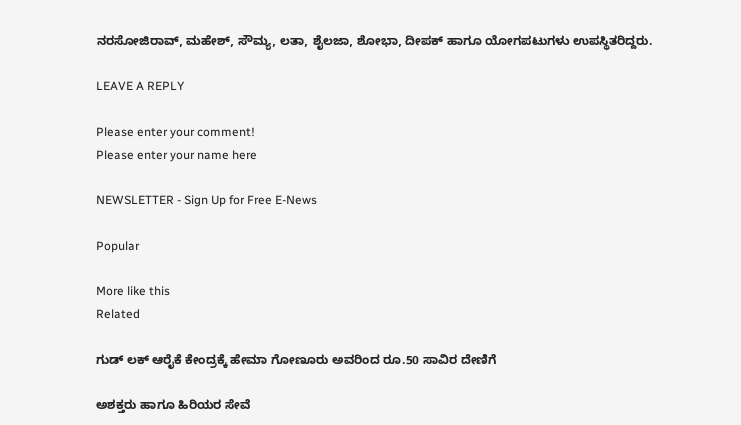ನರಸೋಜಿರಾವ್, ಮಹೇಶ್, ಸೌಮ್ಯ, ಲತಾ, ಶೈಲಜಾ, ಶೋಭಾ, ದೀಪಕ್ ಹಾಗೂ ಯೋಗಪಟುಗಳು ಉಪಸ್ಥಿತರಿದ್ದರು.

LEAVE A REPLY

Please enter your comment!
Please enter your name here

NEWSLETTER - Sign Up for Free E-News

Popular

More like this
Related

ಗುಡ್ ಲಕ್ ಆರೈಕೆ ಕೇಂದ್ರಕ್ಕೆ ಹೇಮಾ ಗೋಣೂರು ಅವರಿಂದ ರೂ.50 ಸಾವಿರ ದೇಣಿಗೆ

ಅಶಕ್ತರು ಹಾಗೂ ಹಿರಿಯರ ಸೇವೆ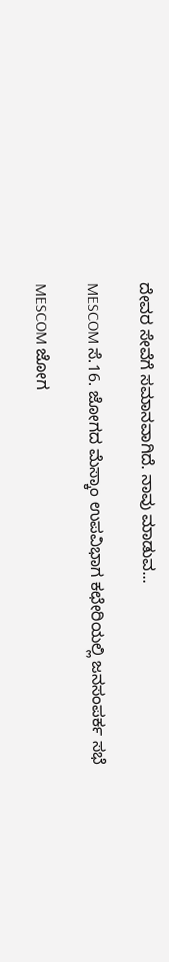ದೇವರ ಸೇವೆಗೆ ಸಮಾನವಾಗಿದೆ. ನಾವು ಮಾಡುವ...

MESCOM ಸೆ.16. ಜೋಗದ ಮೆಸ್ಕಾಂ ಉಪವಿಭಾಗ ಕಛೇರಿಯಲ್ಲಿ ಜನಸಂಪರ್ಕ ಸಭೆ

MESCOM ಜೋಗ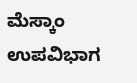ಮೆಸ್ಕಾಂ ಉಪವಿಭಾಗ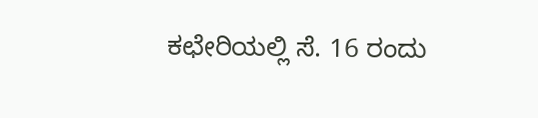ಕಛೇರಿಯಲ್ಲಿ ಸೆ. 16 ರಂದು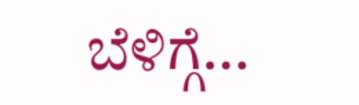ಬೆಳಿಗ್ಗೆ...